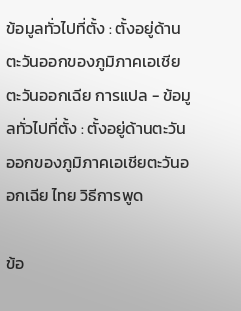ข้อมูลทั่วไปที่ตั้ง : ตั้งอยู่ด้านตะวันออกของภูมิภาคเอเชียตะวันออกเฉีย การแปล - ข้อมูลทั่วไปที่ตั้ง : ตั้งอยู่ด้านตะวันออกของภูมิภาคเอเชียตะวันออกเฉีย ไทย วิธีการพูด

ข้อ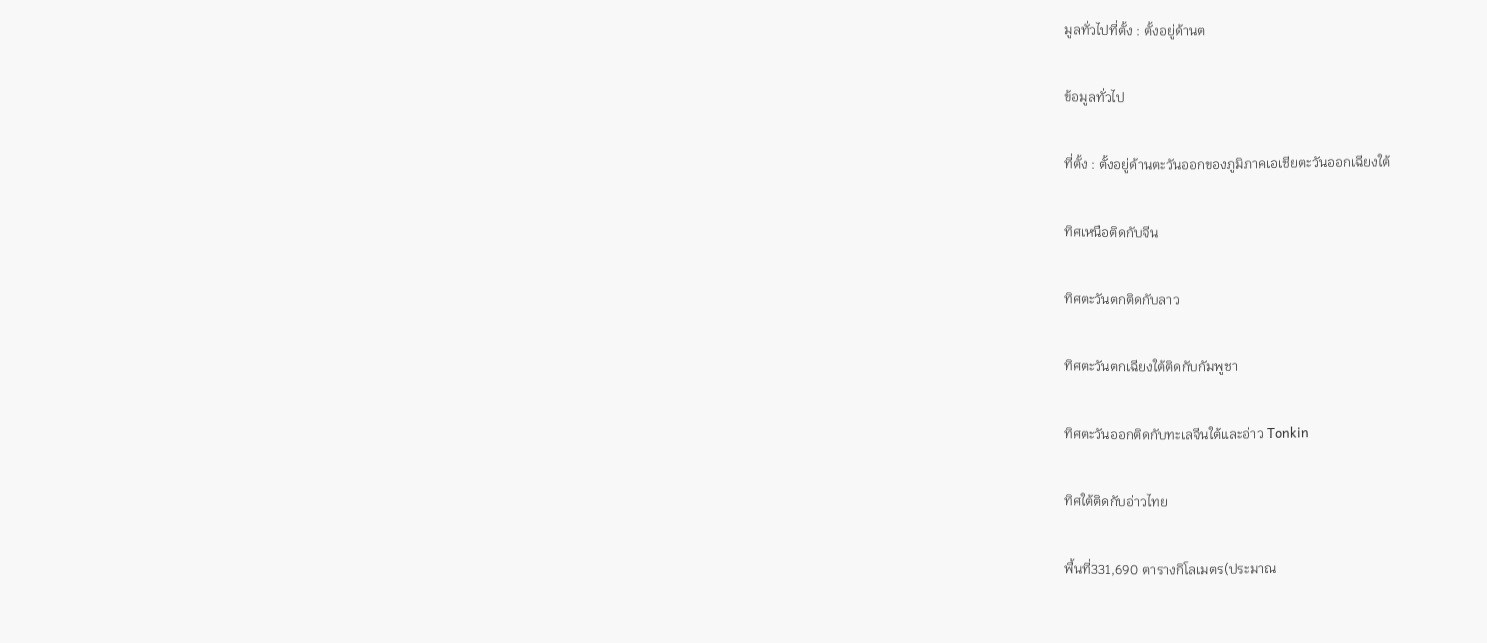มูลทั่วไปที่ตั้ง : ตั้งอยู่ด้านต

ข้อมูลทั่วไป

ที่ตั้ง : ตั้งอยู่ด้านตะวันออกของภูมิภาคเอเชียตะวันออกเฉียงใต้

ทิศเหนือติดกับจีน

ทิศตะวันตกติดกับลาว

ทิศตะวันตกเฉียงใต้ติดกับกัมพูชา

ทิศตะวันออกติดกับทะเลจีนใต้และอ่าว Tonkin

ทิศใต้ติดกับอ่าวไทย

พื้นที่331,690 ตารางกิโลเมตร(ประมาณ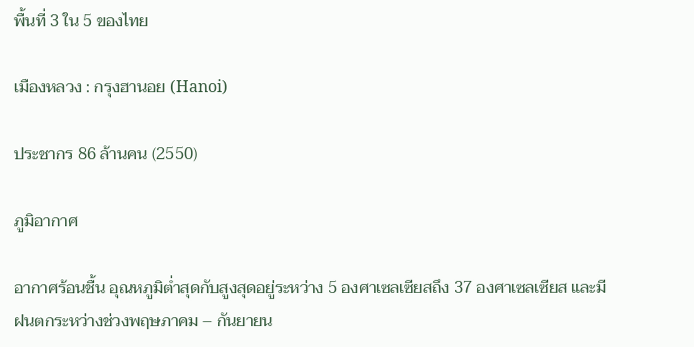พื้นที่ 3 ใน 5 ของไทย

เมืองหลวง : กรุงฮานอย (Hanoi)

ประชากร 86 ล้านคน (2550)

ภูมิอากาศ

อากาศร้อนชื้น อุณหภูมิต่ำสุดกับสูงสุดอยู่ระหว่าง 5 องศาเซลเซียสถึง 37 องศาเซลเซียส และมีฝนตกระหว่างช่วงพฤษภาคม – กันยายน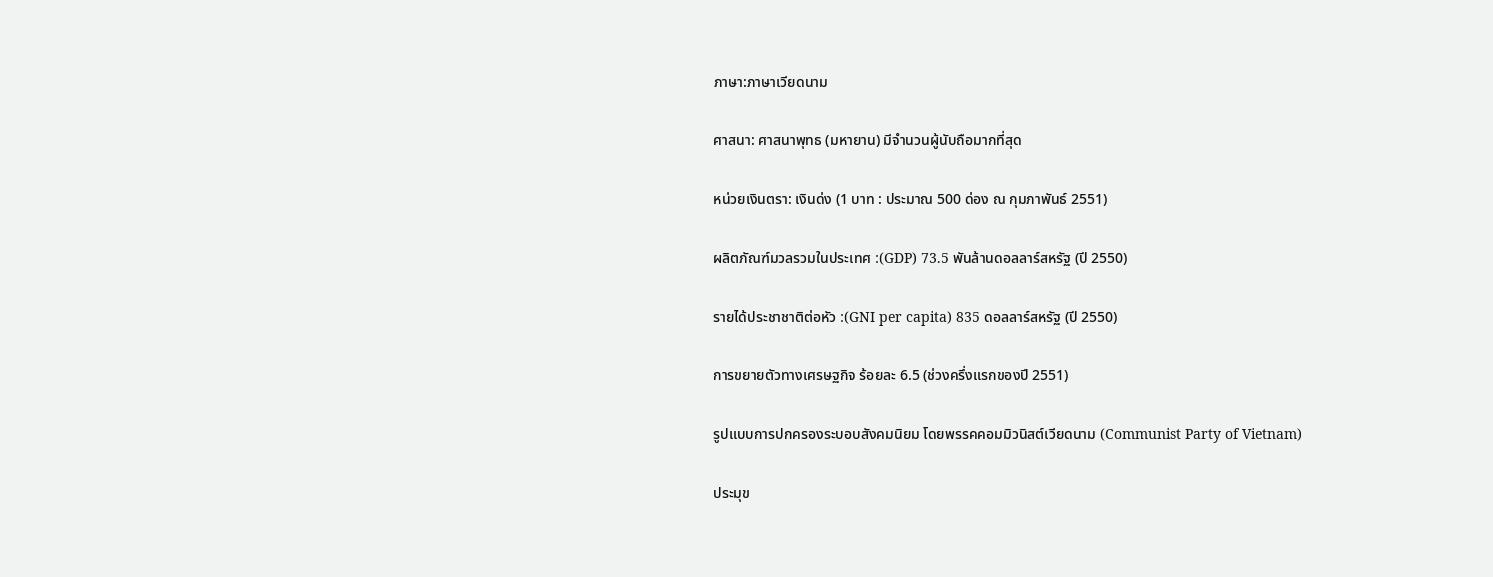ภาษา:ภาษาเวียดนาม

ศาสนา: ศาสนาพุทธ (มหายาน) มีจำนวนผู้นับถือมากที่สุด

หน่วยเงินตรา: เงินด่ง (1 บาท : ประมาณ 500 ด่อง ณ กุมภาพันธ์ 2551)

ผลิตภัณฑ์มวลรวมในประเทศ :(GDP) 73.5 พันล้านดอลลาร์สหรัฐ (ปี 2550)

รายได้ประชาชาติต่อหัว :(GNI per capita) 835 ดอลลาร์สหรัฐ (ปี 2550)

การขยายตัวทางเศรษฐกิจ ร้อยละ 6.5 (ช่วงครึ่งแรกของปี 2551)

รูปแบบการปกครองระบอบสังคมนิยม โดยพรรคคอมมิวนิสต์เวียดนาม (Communist Party of Vietnam)

ประมุข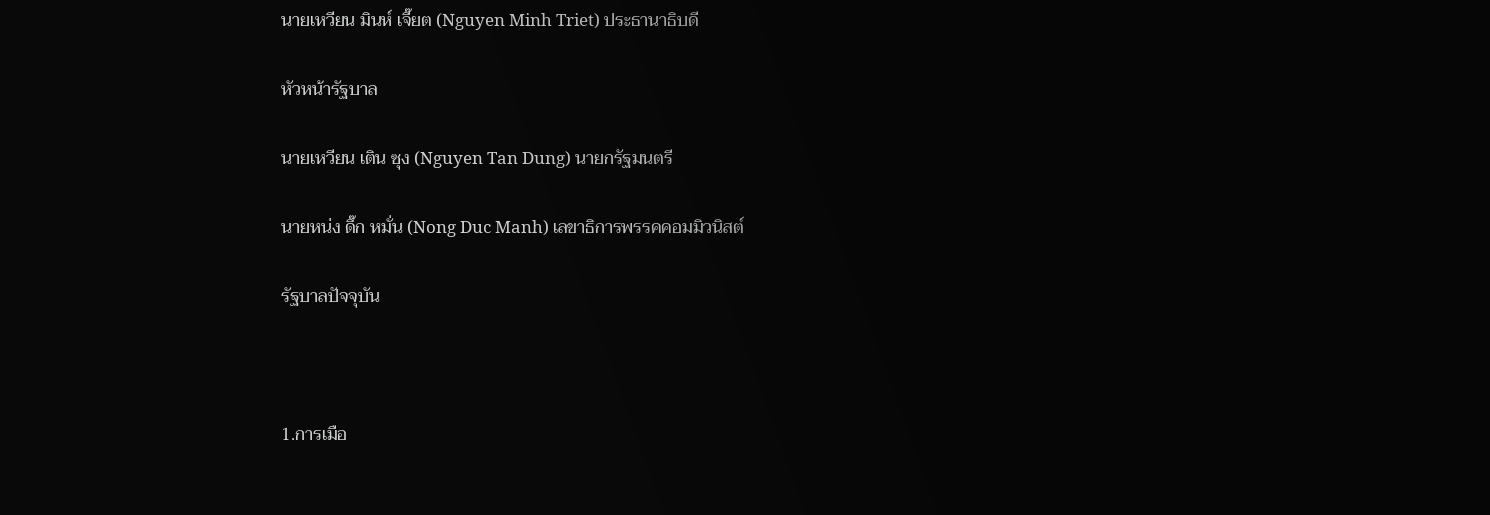นายเหวียน มินห์ เจี๊ยต (Nguyen Minh Triet) ประธานาธิบดี

หัวหน้ารัฐบาล

นายเหวียน เติน ซุง (Nguyen Tan Dung) นายกรัฐมนตรี

นายหน่ง ดึ๊ก หมั่น (Nong Duc Manh) เลขาธิการพรรคคอมมิวนิสต์

รัฐบาลปัจจุบัน



1.การเมือ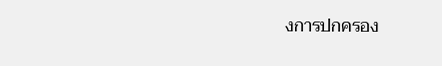งการปกครอง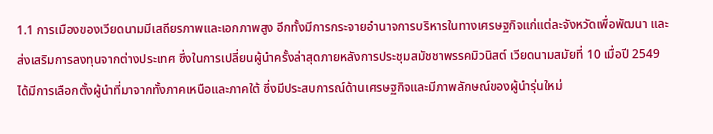1.1 การเมืองของเวียดนามมีเสถียรภาพและเอกภาพสูง อีกทั้งมีการกระจายอำนาจการบริหารในทางเศรษฐกิจแก่แต่ละจังหวัดเพื่อพัฒนา และส่งเสริมการลงทุนจากต่างประเทศ ซึ่งในการเปลี่ยนผู้นำครั้งล่าสุดภายหลังการประชุมสมัชชาพรรคมิวนิสต์ เวียดนามสมัยที่ 10 เมื่อปี 2549 ได้มีการเลือกตั้งผู้นำที่มาจากทั้งภาคเหนือและภาคใต้ ซึ่งมีประสบการณ์ด้านเศรษฐกิจและมีภาพลักษณ์ของผู้นำรุ่นใหม่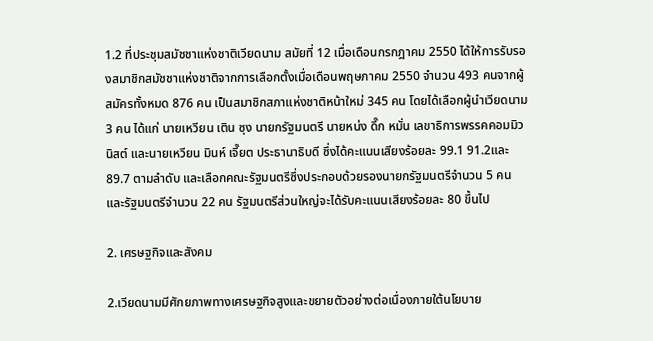1.2 ที่ประชุมสมัชชาแห่งชาติเวียดนาม สมัยที่ 12 เมื่อเดือนกรกฎาคม 2550 ได้ให้การรับรองสมาชิกสมัชชาแห่งชาติจากการเลือกตั้งเมื่อเดือนพฤษภาคม 2550 จำนวน 493 คนจากผู้สมัครทั้งหมด 876 คน เป็นสมาชิกสภาแห่งชาติหน้าใหม่ 345 คน โดยได้เลือกผู้นำเวียดนาม 3 คน ได้แก่ นายเหวียน เติน ซุง นายกรัฐมนตรี นายหน่ง ดึ๊ก หมั่น เลขาธิการพรรคคอมมิวนิสต์ และนายเหวียน มินห์ เจี๊ยต ประธานาธิบดี ซึ่งได้คะแนนเสียงร้อยละ 99.1 91.2และ 89.7 ตามลำดับ และเลือกคณะรัฐมนตรีซึ่งประกอบด้วยรองนายกรัฐมนตรีจำนวน 5 คน และรัฐมนตรีจำนวน 22 คน รัฐมนตรีส่วนใหญ่จะได้รับคะแนนเสียงร้อยละ 80 ขึ้นไป

2. เศรษฐกิจและสังคม

2.เวียดนามมีศักยภาพทางเศรษฐกิจสูงและขยายตัวอย่างต่อเนื่องภายใต้นโยบาย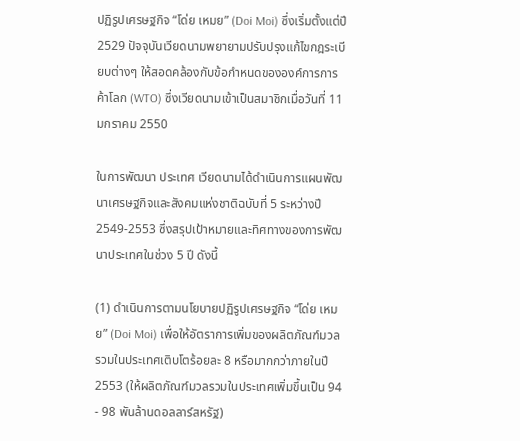ปฏิรูปเศรษฐกิจ “โด่ย เหมย” (Doi Moi) ซึ่งเริ่มตั้งแต่ปี 2529 ปัจจุบันเวียดนามพยายามปรับปรุงแก้ไขกฎระเบียบต่างๆ ให้สอดคล้องกับข้อกำหนดขององค์การการค้าโลก (WTO) ซึ่งเวียดนามเข้าเป็นสมาชิกเมื่อวันที่ 11 มกราคม 2550

ในการพัฒนา ประเทศ เวียดนามได้ดำเนินการแผนพัฒนาเศรษฐกิจและสังคมแห่งชาติฉบับที่ 5 ระหว่างปี 2549-2553 ซึ่งสรุปเป้าหมายและทิศทางของการพัฒนาประเทศในช่วง 5 ปี ดังนี้

(1) ดำเนินการตามนโยบายปฏิรูปเศรษฐกิจ “โด่ย เหมย” (Doi Moi) เพื่อให้อัตราการเพิ่มของผลิตภัณฑ์มวลรวมในประเทศเติบโตร้อยละ 8 หรือมากกว่าภายในปี 2553 (ให้ผลิตภัณฑ์มวลรวมในประเทศเพิ่มขึ้นเป็น 94 - 98 พันล้านดอลลาร์สหรัฐ)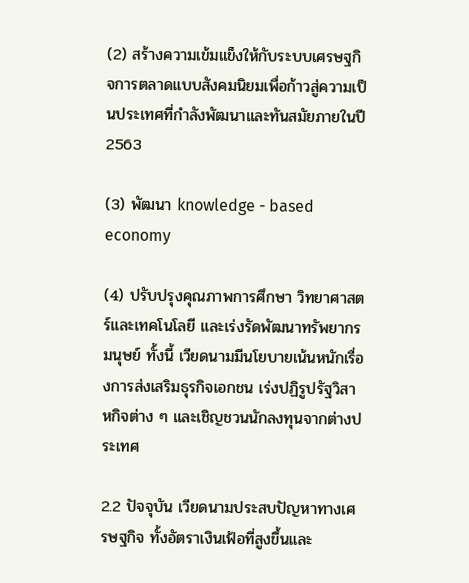(2) สร้างความเข้มแข็งให้กับระบบเศรษฐกิจการตลาดแบบสังคมนิยมเพื่อก้าวสู่ความเป็นประเทศที่กำลังพัฒนาและทันสมัยภายในปี 2563

(3) พัฒนา knowledge - based economy

(4) ปรับปรุงคุณภาพการศึกษา วิทยาศาสตร์และเทคโนโลยี และเร่งรัดพัฒนาทรัพยากรมนุษย์ ทั้งนี้ เวียดนามมีนโยบายเน้นหนักเรื่องการส่งเสริมธุรกิจเอกชน เร่งปฏิรูปรัฐวิสาหกิจต่าง ๆ และเชิญชวนนักลงทุนจากต่างประเทศ

2.2 ปัจจุบัน เวียดนามประสบปัญหาทางเศรษฐกิจ ทั้งอัตราเงินเฟ้อที่สูงขึ้นและ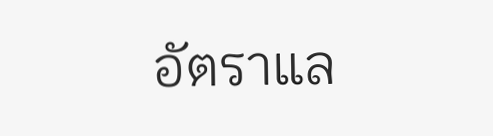อัตราแล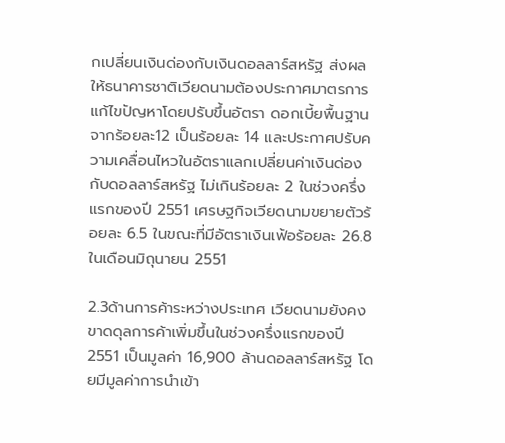กเปลี่ยนเงินด่องกับเงินดอลลาร์สหรัฐ ส่งผลให้ธนาคารชาติเวียดนามต้องประกาศมาตรการแก้ไขปัญหาโดยปรับขึ้นอัตรา ดอกเบี้ยพื้นฐานจากร้อยละ12 เป็นร้อยละ 14 และประกาศปรับความเคลื่อนไหวในอัตราแลกเปลี่ยนค่าเงินด่องกับดอลลาร์สหรัฐ ไม่เกินร้อยละ 2 ในช่วงครึ่งแรกของปี 2551 เศรษฐกิจเวียดนามขยายตัวร้อยละ 6.5 ในขณะที่มีอัตราเงินเฟ้อร้อยละ 26.8 ในเดือนมิถุนายน 2551

2.3ด้านการค้าระหว่างประเทศ เวียดนามยังคงขาดดุลการค้าเพิ่มขึ้นในช่วงครึ่งแรกของปี 2551 เป็นมูลค่า 16,900 ล้านดอลลาร์สหรัฐ โดยมีมูลค่าการนำเข้า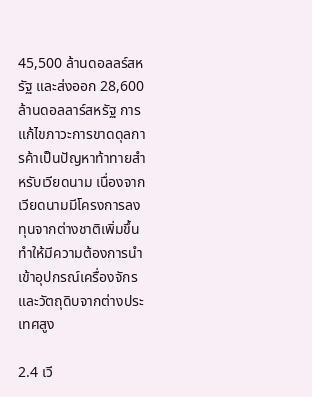45,500 ล้านดอลลร์สหรัฐ และส่งออก 28,600 ล้านดอลลาร์สหรัฐ การแก้ไขภาวะการขาดดุลการค้าเป็นปัญหาท้าทายสำหรับเวียดนาม เนื่องจากเวียดนามมีโครงการลงทุนจากต่างชาติเพิ่มขึ้น ทำให้มีความต้องการนำเข้าอุปกรณ์เครื่องจักรและวัตถุดิบจากต่างประเทศสูง

2.4 เวี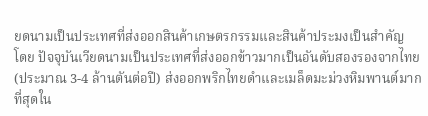ยดนามเป็นประเทศที่ส่งออกสินค้าเกษตรกรรมและสินค้าประมงเป็นสำคัญ
โดย ปัจจุบันเวียดนามเป็นประเทศที่ส่งออกข้าวมากเป็นอันดับสองรองจากไทย (ประมาณ 3-4 ล้านตันต่อปี) ส่งออกพริกไทยดำและเมล็ดมะม่วงหิมพานต์มากที่สุดใน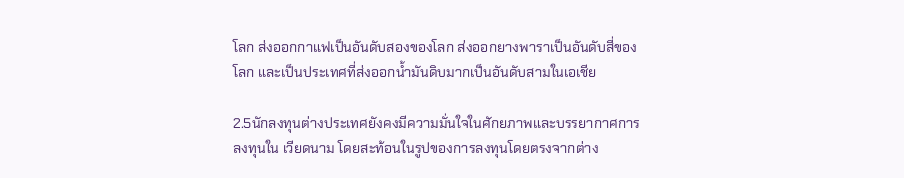โลก ส่งออกกาแฟเป็นอันดับสองของโลก ส่งออกยางพาราเป็นอันดับสี่ของโลก และเป็นประเทศที่ส่งออกน้ำมันดิบมากเป็นอันดับสามในเอเชีย

2.5นักลงทุนต่างประเทศยังคงมีความมั่นใจในศักยภาพและบรรยากาศการลงทุนใน เวียดนาม โดยสะท้อนในรูปของการลงทุนโดยตรงจากต่าง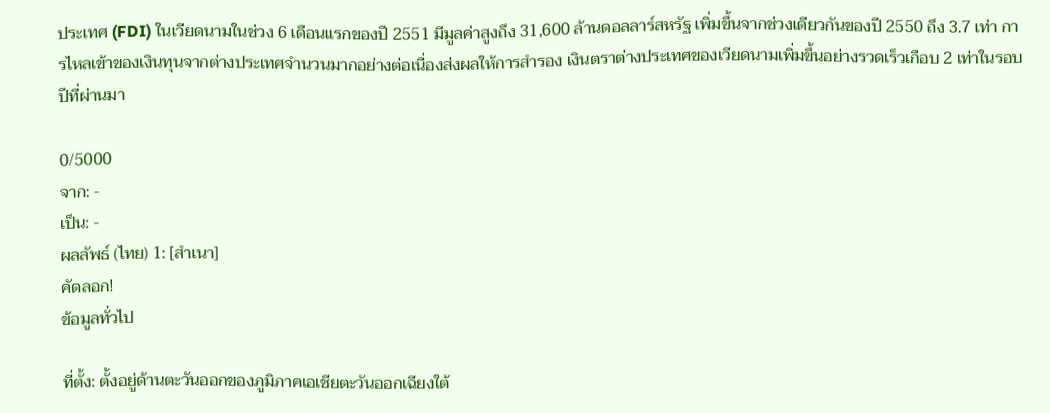ประเทศ (FDI) ในเวียดนามในช่วง 6 เดือนแรกของปี 2551 มีมูลค่าสูงถึง 31,600 ล้านดอลลาร์สหรัฐ เพิ่มขึ้นจากช่วงเดียวกันของปี 2550 ถึง 3.7 เท่า การไหลเข้าของเงินทุนจากต่างประเทศจำนวนมากอย่างต่อเนื่องส่งผลให้การสำรอง เงินตราต่างประเทศของเวียดนามเพิ่มขึ้นอย่างรวดเร็วเกือบ 2 เท่าในรอบปีที่ผ่านมา

0/5000
จาก: -
เป็น: -
ผลลัพธ์ (ไทย) 1: [สำเนา]
คัดลอก!
ข้อมูลทั่วไป

ที่ตั้ง: ตั้งอยู่ด้านตะวันออกของภูมิภาคเอเชียตะวันออกเฉียงใต้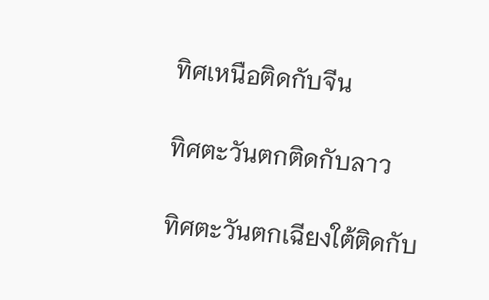ทิศเหนือติดกับจีน

ทิศตะวันตกติดกับลาว

ทิศตะวันตกเฉียงใต้ติดกับ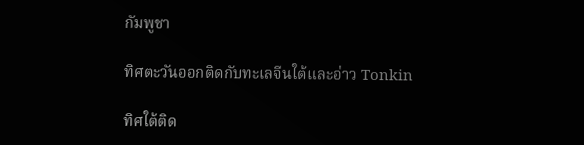กัมพูชา

ทิศตะวันออกติดกับทะเลจีนใต้และอ่าว Tonkin

ทิศใต้ติด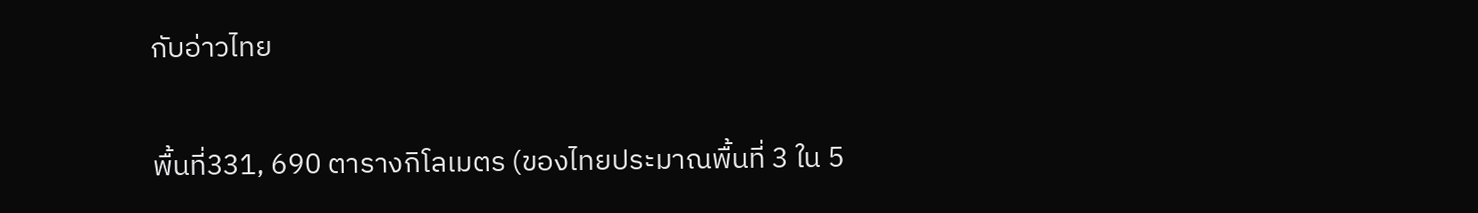กับอ่าวไทย

พื้นที่331, 690 ตารางกิโลเมตร (ของไทยประมาณพื้นที่ 3 ใน 5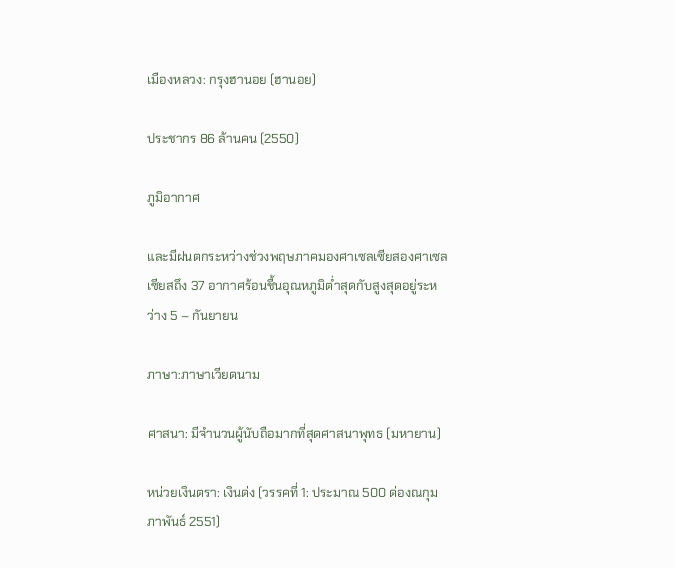เมืองหลวง: กรุงฮานอย (ฮานอย)

ประชากร 86 ล้านคน (2550)

ภูมิอากาศ

และมีฝนตกระหว่างช่วงพฤษภาคมองศาเซลเซียสองศาเซลเซียสถึง 37 อากาศร้อนชื้นอุณหภูมิต่ำสุดกับสูงสุดอยู่ระหว่าง 5 – กันยายน

ภาษา:ภาษาเวียดนาม

ศาสนา: มีจำนวนผู้นับถือมากที่สุดศาสนาพุทธ (มหายาน)

หน่วยเงินตรา: เงินด่ง (วรรคที่ 1: ประมาณ 500 ด่องณกุมภาพันธ์ 2551)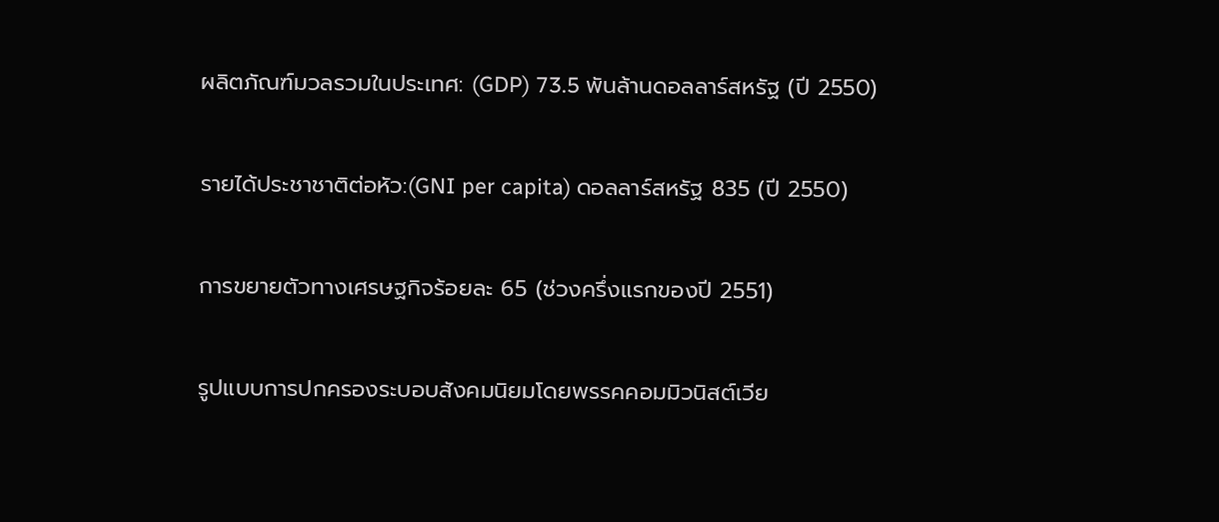ผลิตภัณฑ์มวลรวมในประเทศ: (GDP) 73.5 พันล้านดอลลาร์สหรัฐ (ปี 2550)

รายได้ประชาชาติต่อหัว:(GNI per capita) ดอลลาร์สหรัฐ 835 (ปี 2550)

การขยายตัวทางเศรษฐกิจร้อยละ 65 (ช่วงครึ่งแรกของปี 2551)

รูปแบบการปกครองระบอบสังคมนิยมโดยพรรคคอมมิวนิสต์เวีย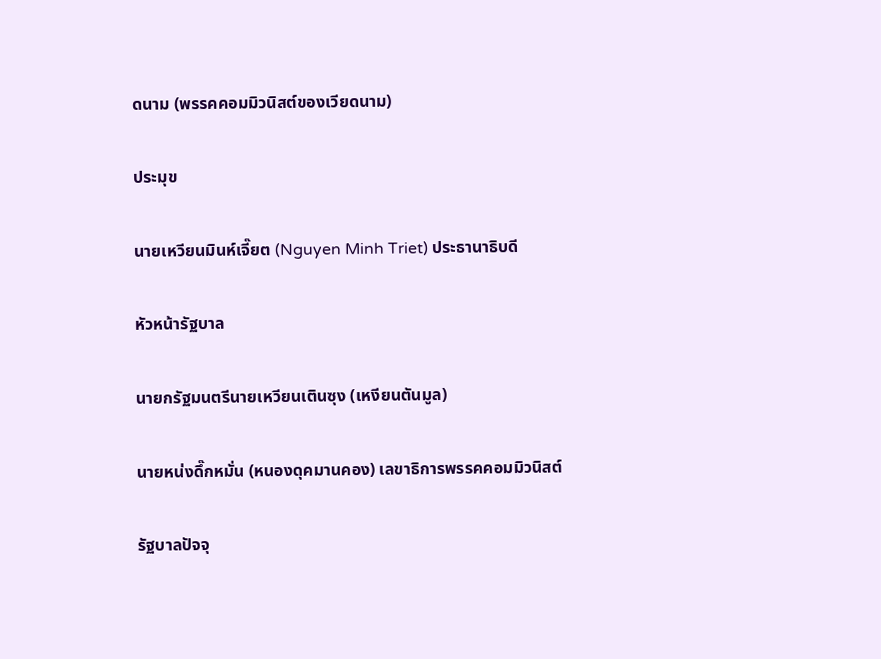ดนาม (พรรคคอมมิวนิสต์ของเวียดนาม)

ประมุข

นายเหวียนมินห์เจี๊ยต (Nguyen Minh Triet) ประธานาธิบดี

หัวหน้ารัฐบาล

นายกรัฐมนตรีนายเหวียนเตินซุง (เหงียนตันมูล)

นายหน่งดึ๊กหมั่น (หนองดุคมานคอง) เลขาธิการพรรคคอมมิวนิสต์

รัฐบาลปัจจุ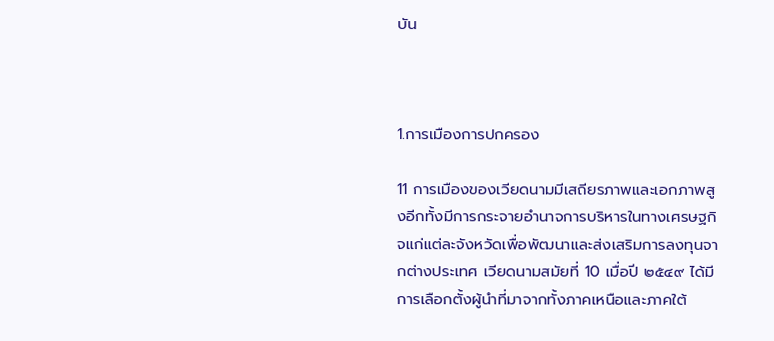บัน



1.การเมืองการปกครอง

11 การเมืองของเวียดนามมีเสถียรภาพและเอกภาพสูงอีกทั้งมีการกระจายอำนาจการบริหารในทางเศรษฐกิจแก่แต่ละจังหวัดเพื่อพัฒนาและส่งเสริมการลงทุนจากต่างประเทศ เวียดนามสมัยที่ 10 เมื่อปี ๒๕๔๙ ได้มีการเลือกตั้งผู้นำที่มาจากทั้งภาคเหนือและภาคใต้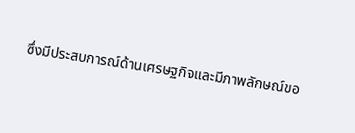ซึ่งมีประสบการณ์ด้านเศรษฐกิจและมีภาพลักษณ์ขอ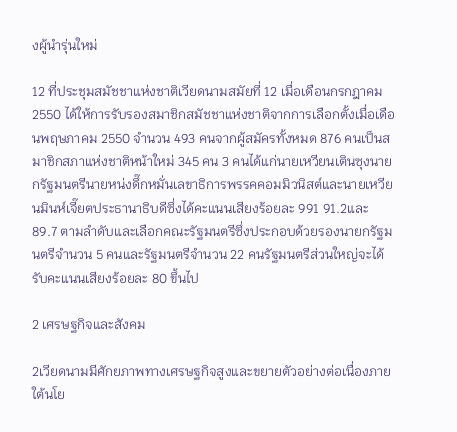งผู้นำรุ่นใหม่

12 ที่ประชุมสมัชชาแห่งชาติเวียดนามสมัยที่ 12 เมื่อเดือนกรกฎาคม 2550 ได้ให้การรับรองสมาชิกสมัชชาแห่งชาติจากการเลือกตั้งเมื่อเดือนพฤษภาคม 2550 จำนวน 493 คนจากผู้สมัครทั้งหมด 876 คนเป็นสมาชิกสภาแห่งชาติหน้าใหม่ 345 คน 3 คนได้แก่นายเหวียนเตินซุงนายกรัฐมนตรีนายหน่งดึ๊กหมั่นเลขาธิการพรรคคอมมิวนิสต์และนายเหวียนมินห์เจี๊ยตประธานาธิบดีซึ่งได้คะแนนเสียงร้อยละ 991 91.2และ 89.7 ตามลำดับและเลือกคณะรัฐมนตรีซึ่งประกอบด้วยรองนายกรัฐมนตรีจำนวน 5 คนและรัฐมนตรีจำนวน 22 คนรัฐมนตรีส่วนใหญ่จะได้รับคะแนนเสียงร้อยละ 80 ขึ้นไป

2 เศรษฐกิจและสังคม

2เวียดนามมีศักยภาพทางเศรษฐกิจสูงและขยายตัวอย่างต่อเนื่องภายใต้นโย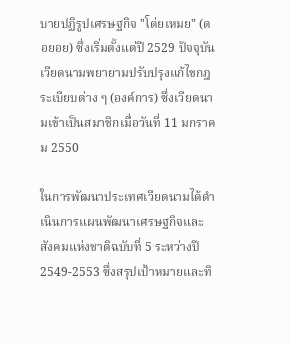บายปฏิรูปเศรษฐกิจ "โด่ยเหมย" (ดอยอย) ซึ่งเริ่มตั้งแต่ปี 2529 ปัจจุบันเวียดนามพยายามปรับปรุงแก้ไขกฎระเบียบต่าง ๆ (องค์การ) ซึ่งเวียดนามเข้าเป็นสมาชิกเมื่อวันที่ 11 มกราคม 2550

ในการพัฒนาประเทศเวียดนามได้ดำเนินการแผนพัฒนาเศรษฐกิจและสังคมแห่งชาติฉบับที่ 5 ระหว่างปี 2549-2553 ซึ่งสรุปเป้าหมายและทิ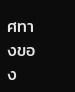ศทางของ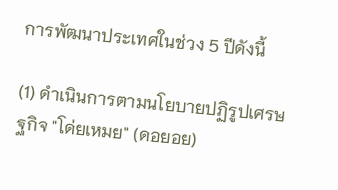การพัฒนาประเทศในช่วง 5 ปีดังนี้

(1) ดำเนินการตามนโยบายปฏิรูปเศรษฐกิจ "โด่ยเหมย" (ดอยอย)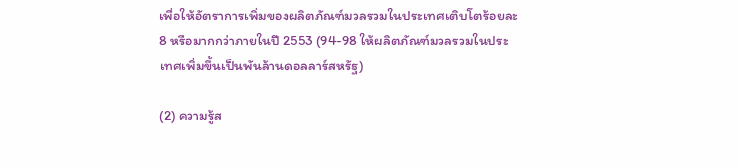เพื่อให้อัตราการเพิ่มของผลิตภัณฑ์มวลรวมในประเทศเติบโตร้อยละ 8 หรือมากกว่าภายในปี 2553 (94-98 ให้ผลิตภัณฑ์มวลรวมในประเทศเพิ่มขึ้นเป็นพันล้านดอลลาร์สหรัฐ)

(2) ความรู้ส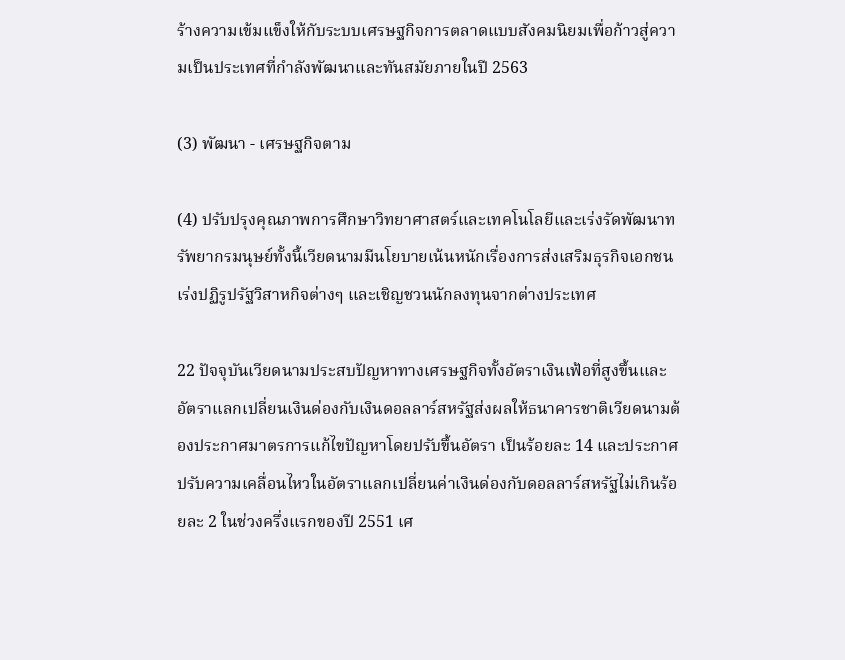ร้างความเข้มแข็งให้กับระบบเศรษฐกิจการตลาดแบบสังคมนิยมเพื่อก้าวสู่ความเป็นประเทศที่กำลังพัฒนาและทันสมัยภายในปี 2563

(3) พัฒนา - เศรษฐกิจตาม

(4) ปรับปรุงคุณภาพการศึกษาวิทยาศาสตร์และเทคโนโลยีและเร่งรัดพัฒนาทรัพยากรมนุษย์ทั้งนี้เวียดนามมีนโยบายเน้นหนักเรื่องการส่งเสริมธุรกิจเอกชนเร่งปฏิรูปรัฐวิสาหกิจต่างๆ และเชิญชวนนักลงทุนจากต่างประเทศ

22 ปัจจุบันเวียดนามประสบปัญหาทางเศรษฐกิจทั้งอัตราเงินเฟ้อที่สูงขึ้นและอัตราแลกเปลี่ยนเงินด่องกับเงินดอลลาร์สหรัฐส่งผลให้ธนาคารชาติเวียดนามต้องประกาศมาตรการแก้ไขปัญหาโดยปรับขึ้นอัตรา เป็นร้อยละ 14 และประกาศปรับความเคลื่อนไหวในอัตราแลกเปลี่ยนค่าเงินด่องกับดอลลาร์สหรัฐไม่เกินร้อยละ 2 ในช่วงครึ่งแรกของปี 2551 เศ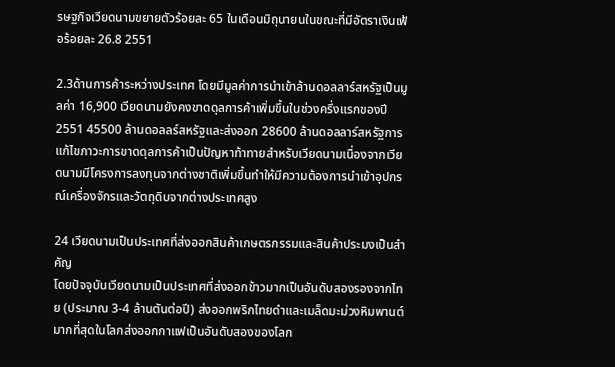รษฐกิจเวียดนามขยายตัวร้อยละ 65 ในเดือนมิถุนายนในขณะที่มีอัตราเงินเฟ้อร้อยละ 26.8 2551

2.3ด้านการค้าระหว่างประเทศ โดยมีมูลค่าการนำเข้าล้านดอลลาร์สหรัฐเป็นมูลค่า 16,900 เวียดนามยังคงขาดดุลการค้าเพิ่มขึ้นในช่วงครึ่งแรกของปี 2551 45500 ล้านดอลลร์สหรัฐและส่งออก 28600 ล้านดอลลาร์สหรัฐการแก้ไขภาวะการขาดดุลการค้าเป็นปัญหาท้าทายสำหรับเวียดนามเนื่องจากเวียดนามมีโครงการลงทุนจากต่างชาติเพิ่มขึ้นทำให้มีความต้องการนำเข้าอุปกรณ์เครื่องจักรและวัตถุดิบจากต่างประเทศสูง

24 เวียดนามเป็นประเทศที่ส่งออกสินค้าเกษตรกรรมและสินค้าประมงเป็นสำคัญ
โดยปัจจุบันเวียดนามเป็นประเทศที่ส่งออกข้าวมากเป็นอันดับสองรองจากไทย (ประมาณ 3-4 ล้านตันต่อปี) ส่งออกพริกไทยดำและเมล็ดมะม่วงหิมพานต์มากที่สุดในโลกส่งออกกาแฟเป็นอันดับสองของโลก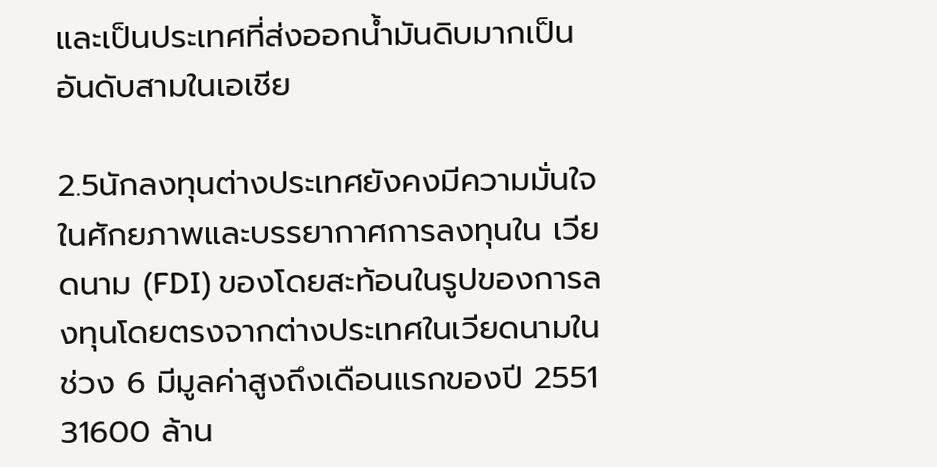และเป็นประเทศที่ส่งออกน้ำมันดิบมากเป็นอันดับสามในเอเชีย

2.5นักลงทุนต่างประเทศยังคงมีความมั่นใจในศักยภาพและบรรยากาศการลงทุนใน เวียดนาม (FDI) ของโดยสะท้อนในรูปของการลงทุนโดยตรงจากต่างประเทศในเวียดนามในช่วง 6 มีมูลค่าสูงถึงเดือนแรกของปี 2551 31600 ล้าน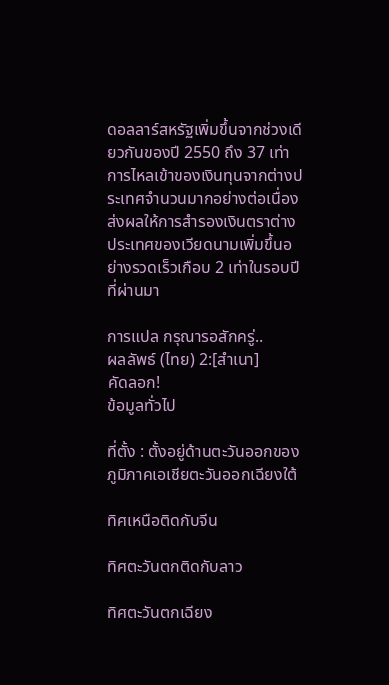ดอลลาร์สหรัฐเพิ่มขึ้นจากช่วงเดียวกันของปี 2550 ถึง 37 เท่าการไหลเข้าของเงินทุนจากต่างประเทศจำนวนมากอย่างต่อเนื่องส่งผลให้การสำรองเงินตราต่างประเทศของเวียดนามเพิ่มขึ้นอย่างรวดเร็วเกือบ 2 เท่าในรอบปีที่ผ่านมา

การแปล กรุณารอสักครู่..
ผลลัพธ์ (ไทย) 2:[สำเนา]
คัดลอก!
ข้อมูลทั่วไป

ที่ตั้ง : ตั้งอยู่ด้านตะวันออกของภูมิภาคเอเชียตะวันออกเฉียงใต้

ทิศเหนือติดกับจีน

ทิศตะวันตกติดกับลาว

ทิศตะวันตกเฉียง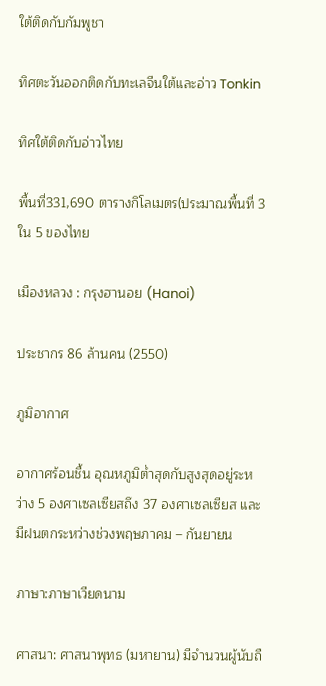ใต้ติดกับกัมพูชา

ทิศตะวันออกติดกับทะเลจีนใต้และอ่าว Tonkin

ทิศใต้ติดกับอ่าวไทย

พื้นที่331,690 ตารางกิโลเมตร(ประมาณพื้นที่ 3 ใน 5 ของไทย

เมืองหลวง : กรุงฮานอย (Hanoi)

ประชากร 86 ล้านคน (2550)

ภูมิอากาศ

อากาศร้อนชื้น อุณหภูมิต่ำสุดกับสูงสุดอยู่ระหว่าง 5 องศาเซลเซียสถึง 37 องศาเซลเซียส และมีฝนตกระหว่างช่วงพฤษภาคม – กันยายน

ภาษา:ภาษาเวียดนาม

ศาสนา: ศาสนาพุทธ (มหายาน) มีจำนวนผู้นับถื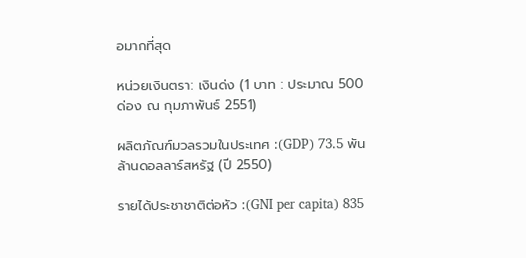อมากที่สุด

หน่วยเงินตรา: เงินด่ง (1 บาท : ประมาณ 500 ด่อง ณ กุมภาพันธ์ 2551)

ผลิตภัณฑ์มวลรวมในประเทศ :(GDP) 73.5 พันล้านดอลลาร์สหรัฐ (ปี 2550)

รายได้ประชาชาติต่อหัว :(GNI per capita) 835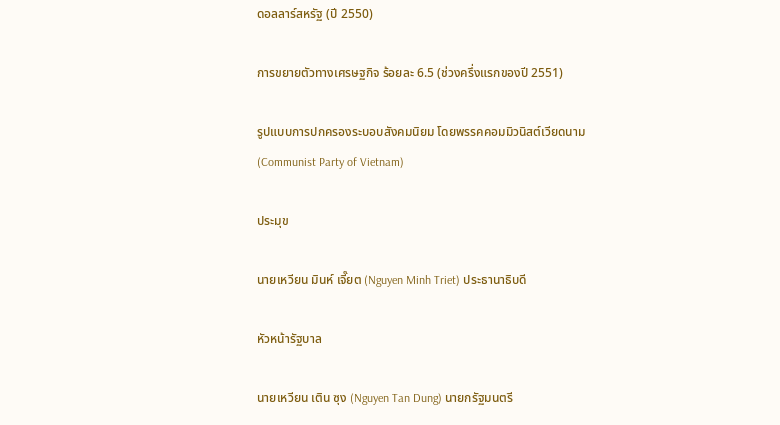ดอลลาร์สหรัฐ (ปี 2550)

การขยายตัวทางเศรษฐกิจ ร้อยละ 6.5 (ช่วงครึ่งแรกของปี 2551)

รูปแบบการปกครองระบอบสังคมนิยม โดยพรรคคอมมิวนิสต์เวียดนาม (Communist Party of Vietnam)

ประมุข

นายเหวียน มินห์ เจี๊ยต (Nguyen Minh Triet) ประธานาธิบดี

หัวหน้ารัฐบาล

นายเหวียน เติน ซุง (Nguyen Tan Dung) นายกรัฐมนตรี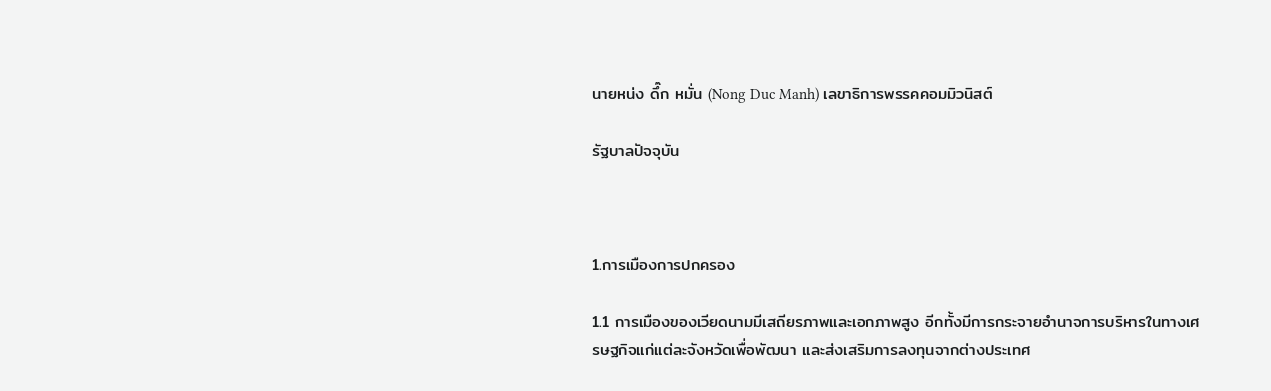นายหน่ง ดึ๊ก หมั่น (Nong Duc Manh) เลขาธิการพรรคคอมมิวนิสต์

รัฐบาลปัจจุบัน



1.การเมืองการปกครอง

1.1 การเมืองของเวียดนามมีเสถียรภาพและเอกภาพสูง อีกทั้งมีการกระจายอำนาจการบริหารในทางเศรษฐกิจแก่แต่ละจังหวัดเพื่อพัฒนา และส่งเสริมการลงทุนจากต่างประเทศ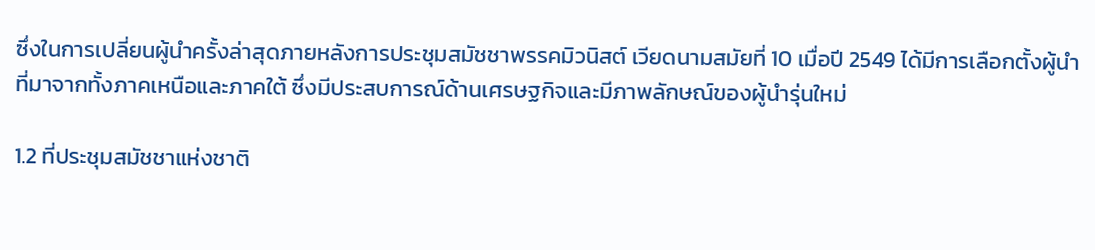ซึ่งในการเปลี่ยนผู้นำครั้งล่าสุดภายหลังการประชุมสมัชชาพรรคมิวนิสต์ เวียดนามสมัยที่ 10 เมื่อปี 2549 ได้มีการเลือกตั้งผู้นำที่มาจากทั้งภาคเหนือและภาคใต้ ซึ่งมีประสบการณ์ด้านเศรษฐกิจและมีภาพลักษณ์ของผู้นำรุ่นใหม่

1.2 ที่ประชุมสมัชชาแห่งชาติ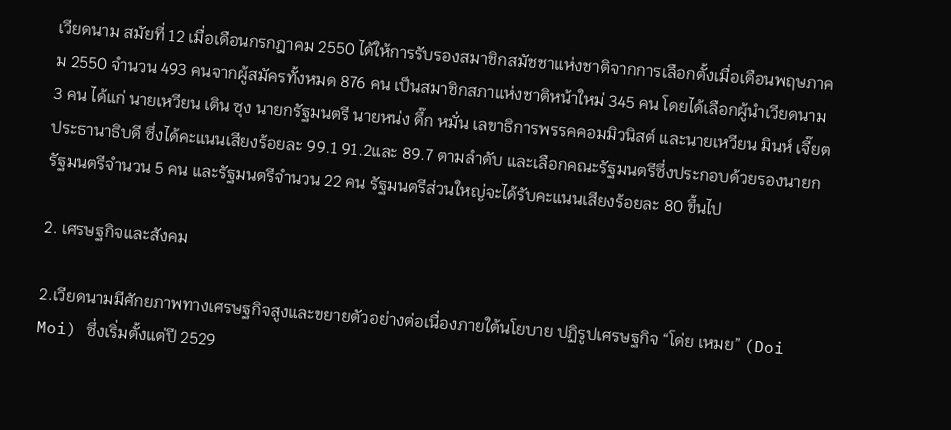เวียดนาม สมัยที่ 12 เมื่อเดือนกรกฎาคม 2550 ได้ให้การรับรองสมาชิกสมัชชาแห่งชาติจากการเลือกตั้งเมื่อเดือนพฤษภาคม 2550 จำนวน 493 คนจากผู้สมัครทั้งหมด 876 คน เป็นสมาชิกสภาแห่งชาติหน้าใหม่ 345 คน โดยได้เลือกผู้นำเวียดนาม 3 คน ได้แก่ นายเหวียน เติน ซุง นายกรัฐมนตรี นายหน่ง ดึ๊ก หมั่น เลขาธิการพรรคคอมมิวนิสต์ และนายเหวียน มินห์ เจี๊ยต ประธานาธิบดี ซึ่งได้คะแนนเสียงร้อยละ 99.1 91.2และ 89.7 ตามลำดับ และเลือกคณะรัฐมนตรีซึ่งประกอบด้วยรองนายกรัฐมนตรีจำนวน 5 คน และรัฐมนตรีจำนวน 22 คน รัฐมนตรีส่วนใหญ่จะได้รับคะแนนเสียงร้อยละ 80 ขึ้นไป

2. เศรษฐกิจและสังคม

2.เวียดนามมีศักยภาพทางเศรษฐกิจสูงและขยายตัวอย่างต่อเนื่องภายใต้นโยบาย ปฏิรูปเศรษฐกิจ “โด่ย เหมย” (Doi Moi) ซึ่งเริ่มตั้งแต่ปี 2529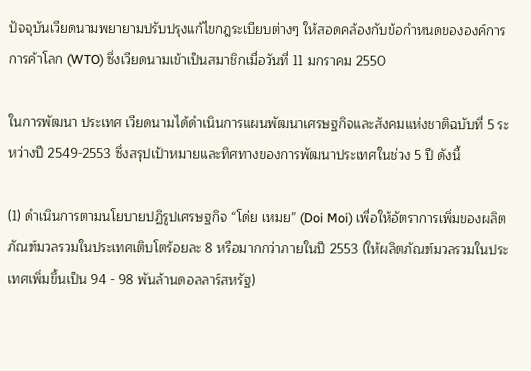ปัจจุบันเวียดนามพยายามปรับปรุงแก้ไขกฎระเบียบต่างๆ ให้สอดคล้องกับข้อกำหนดขององค์การการค้าโลก (WTO) ซึ่งเวียดนามเข้าเป็นสมาชิกเมื่อวันที่ 11 มกราคม 2550

ในการพัฒนา ประเทศ เวียดนามได้ดำเนินการแผนพัฒนาเศรษฐกิจและสังคมแห่งชาติฉบับที่ 5 ระหว่างปี 2549-2553 ซึ่งสรุปเป้าหมายและทิศทางของการพัฒนาประเทศในช่วง 5 ปี ดังนี้

(1) ดำเนินการตามนโยบายปฏิรูปเศรษฐกิจ “โด่ย เหมย” (Doi Moi) เพื่อให้อัตราการเพิ่มของผลิตภัณฑ์มวลรวมในประเทศเติบโตร้อยละ 8 หรือมากกว่าภายในปี 2553 (ให้ผลิตภัณฑ์มวลรวมในประเทศเพิ่มขึ้นเป็น 94 - 98 พันล้านดอลลาร์สหรัฐ)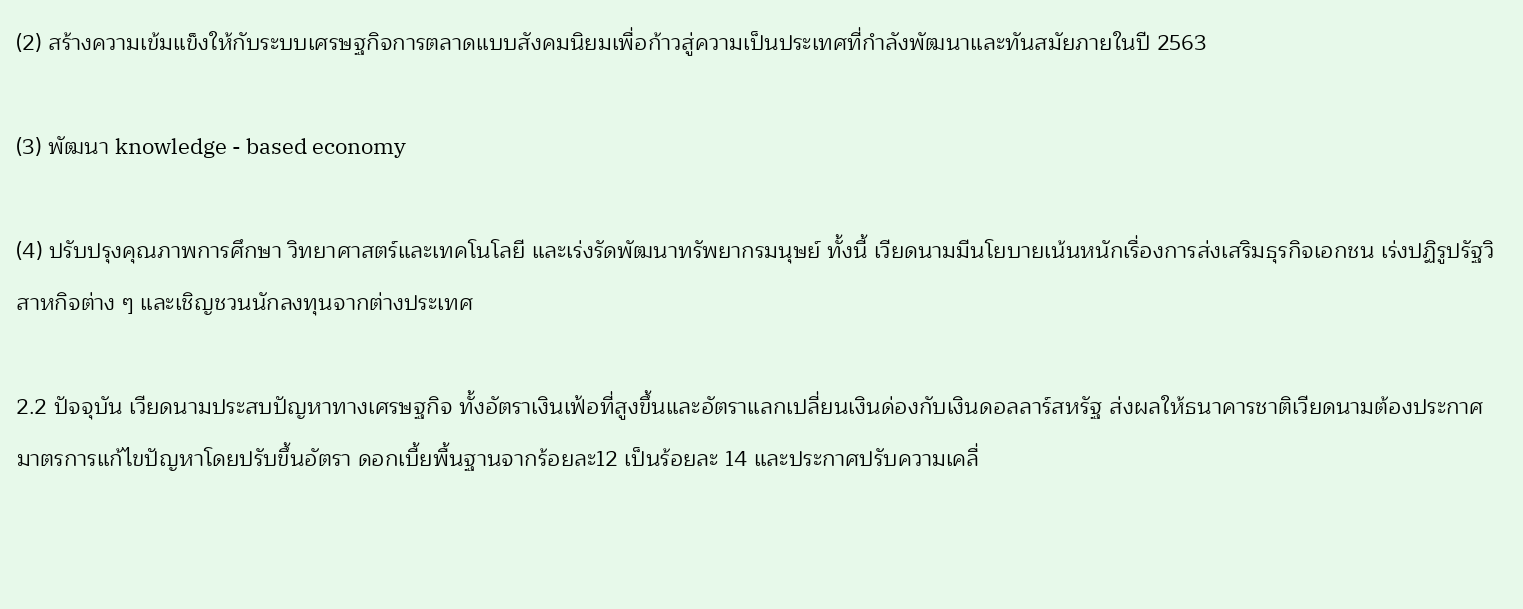(2) สร้างความเข้มแข็งให้กับระบบเศรษฐกิจการตลาดแบบสังคมนิยมเพื่อก้าวสู่ความเป็นประเทศที่กำลังพัฒนาและทันสมัยภายในปี 2563

(3) พัฒนา knowledge - based economy

(4) ปรับปรุงคุณภาพการศึกษา วิทยาศาสตร์และเทคโนโลยี และเร่งรัดพัฒนาทรัพยากรมนุษย์ ทั้งนี้ เวียดนามมีนโยบายเน้นหนักเรื่องการส่งเสริมธุรกิจเอกชน เร่งปฏิรูปรัฐวิสาหกิจต่าง ๆ และเชิญชวนนักลงทุนจากต่างประเทศ

2.2 ปัจจุบัน เวียดนามประสบปัญหาทางเศรษฐกิจ ทั้งอัตราเงินเฟ้อที่สูงขึ้นและอัตราแลกเปลี่ยนเงินด่องกับเงินดอลลาร์สหรัฐ ส่งผลให้ธนาคารชาติเวียดนามต้องประกาศมาตรการแก้ไขปัญหาโดยปรับขึ้นอัตรา ดอกเบี้ยพื้นฐานจากร้อยละ12 เป็นร้อยละ 14 และประกาศปรับความเคลื่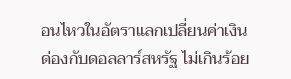อนไหวในอัตราแลกเปลี่ยนค่าเงินด่องกับดอลลาร์สหรัฐ ไม่เกินร้อย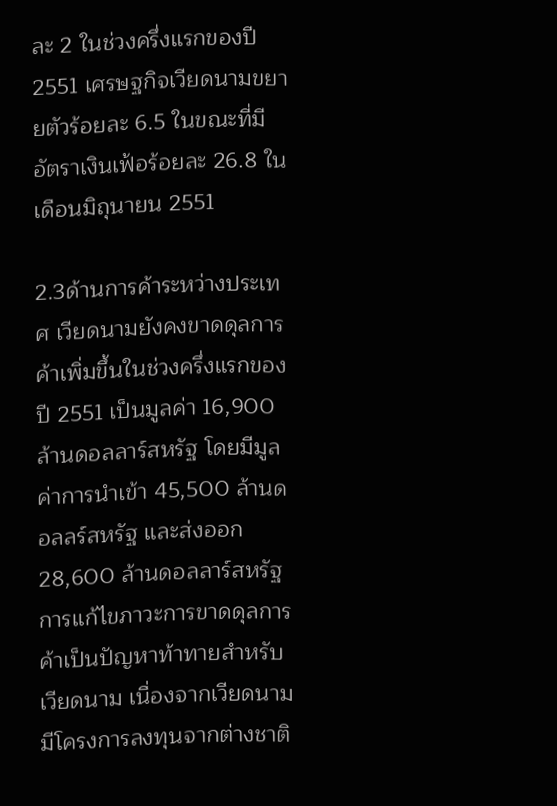ละ 2 ในช่วงครึ่งแรกของปี 2551 เศรษฐกิจเวียดนามขยายตัวร้อยละ 6.5 ในขณะที่มีอัตราเงินเฟ้อร้อยละ 26.8 ในเดือนมิถุนายน 2551

2.3ด้านการค้าระหว่างประเทศ เวียดนามยังคงขาดดุลการค้าเพิ่มขึ้นในช่วงครึ่งแรกของปี 2551 เป็นมูลค่า 16,900 ล้านดอลลาร์สหรัฐ โดยมีมูลค่าการนำเข้า 45,500 ล้านดอลลร์สหรัฐ และส่งออก 28,600 ล้านดอลลาร์สหรัฐ การแก้ไขภาวะการขาดดุลการค้าเป็นปัญหาท้าทายสำหรับเวียดนาม เนื่องจากเวียดนามมีโครงการลงทุนจากต่างชาติ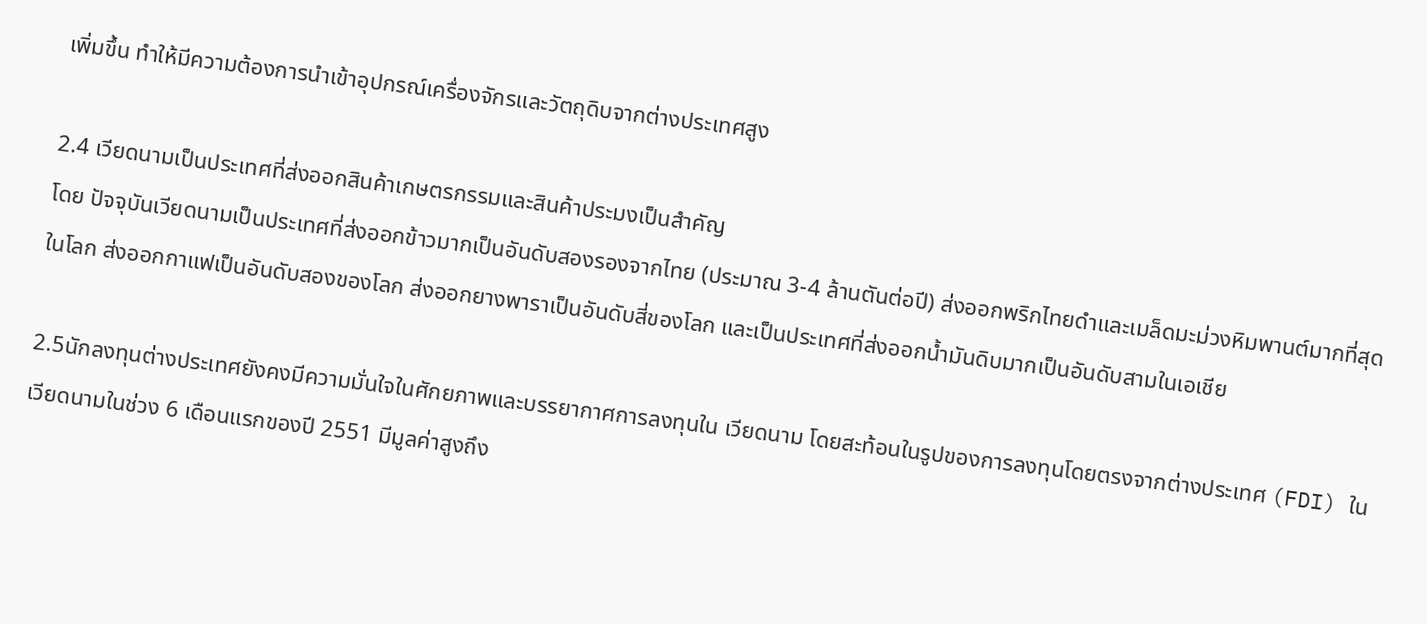เพิ่มขึ้น ทำให้มีความต้องการนำเข้าอุปกรณ์เครื่องจักรและวัตถุดิบจากต่างประเทศสูง

2.4 เวียดนามเป็นประเทศที่ส่งออกสินค้าเกษตรกรรมและสินค้าประมงเป็นสำคัญ
โดย ปัจจุบันเวียดนามเป็นประเทศที่ส่งออกข้าวมากเป็นอันดับสองรองจากไทย (ประมาณ 3-4 ล้านตันต่อปี) ส่งออกพริกไทยดำและเมล็ดมะม่วงหิมพานต์มากที่สุดในโลก ส่งออกกาแฟเป็นอันดับสองของโลก ส่งออกยางพาราเป็นอันดับสี่ของโลก และเป็นประเทศที่ส่งออกน้ำมันดิบมากเป็นอันดับสามในเอเชีย

2.5นักลงทุนต่างประเทศยังคงมีความมั่นใจในศักยภาพและบรรยากาศการลงทุนใน เวียดนาม โดยสะท้อนในรูปของการลงทุนโดยตรงจากต่างประเทศ (FDI) ในเวียดนามในช่วง 6 เดือนแรกของปี 2551 มีมูลค่าสูงถึง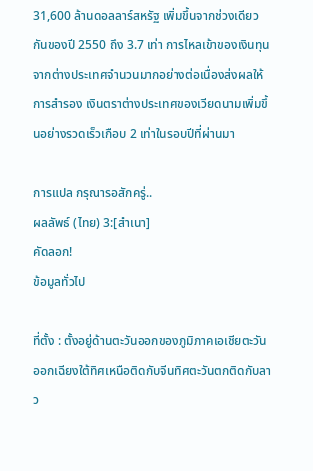31,600 ล้านดอลลาร์สหรัฐ เพิ่มขึ้นจากช่วงเดียวกันของปี 2550 ถึง 3.7 เท่า การไหลเข้าของเงินทุนจากต่างประเทศจำนวนมากอย่างต่อเนื่องส่งผลให้การสำรอง เงินตราต่างประเทศของเวียดนามเพิ่มขึ้นอย่างรวดเร็วเกือบ 2 เท่าในรอบปีที่ผ่านมา

การแปล กรุณารอสักครู่..
ผลลัพธ์ (ไทย) 3:[สำเนา]
คัดลอก!
ข้อมูลทั่วไป

ที่ตั้ง : ตั้งอยู่ด้านตะวันออกของภูมิภาคเอเชียตะวันออกเฉียงใต้ทิศเหนือติดกับจีนทิศตะวันตกติดกับลาว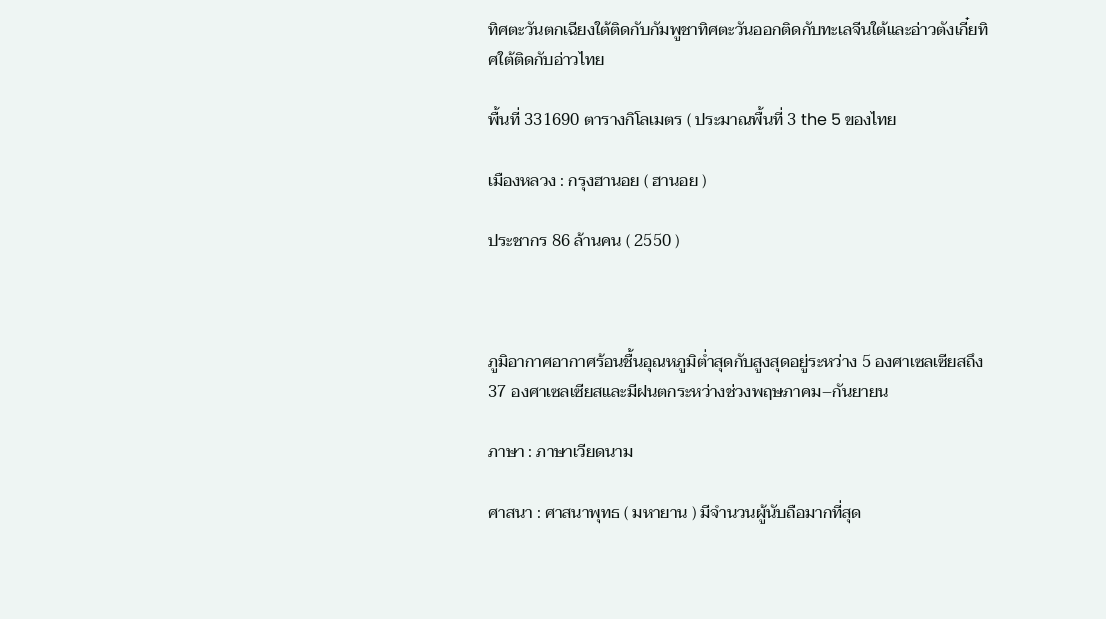ทิศตะวันตกเฉียงใต้ติดกับกัมพูชาทิศตะวันออกติดกับทะเลจีนใต้และอ่าวตังเกี๋ยทิศใต้ติดกับอ่าวไทย

พื้นที่ 331690 ตารางกิโลเมตร ( ประมาณพื้นที่ 3 the 5 ของไทย

เมืองหลวง : กรุงฮานอย ( ฮานอย )

ประชากร 86 ล้านคน ( 2550 )



ภูมิอากาศอากาศร้อนชื้นอุณหภูมิต่ำสุดกับสูงสุดอยู่ระหว่าง 5 องศาเซลเซียสถึง 37 องศาเซลเซียสและมีฝนตกระหว่างช่วงพฤษภาคม–กันยายน

ภาษา : ภาษาเวียดนาม

ศาสนา : ศาสนาพุทธ ( มหายาน ) มีจำนวนผู้นับถือมากที่สุด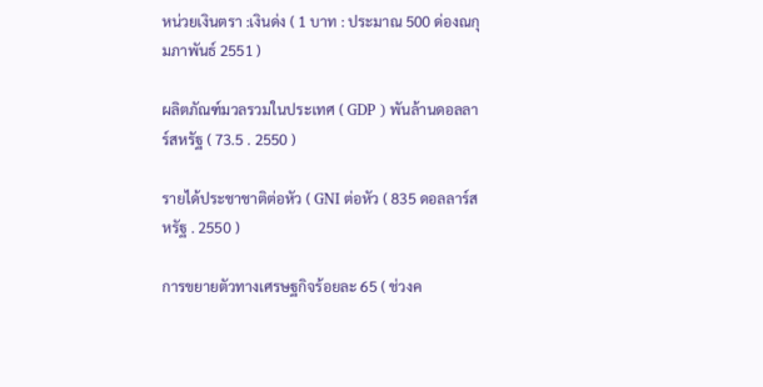หน่วยเงินตรา :เงินด่ง ( 1 บาท : ประมาณ 500 ด่องณกุมภาพันธ์ 2551 )

ผลิตภัณฑ์มวลรวมในประเทศ ( GDP ) พันล้านดอลลาร์สหรัฐ ( 73.5 . 2550 )

รายได้ประชาชาติต่อหัว ( GNI ต่อหัว ( 835 ดอลลาร์สหรัฐ . 2550 )

การขยายตัวทางเศรษฐกิจร้อยละ 65 ( ช่วงค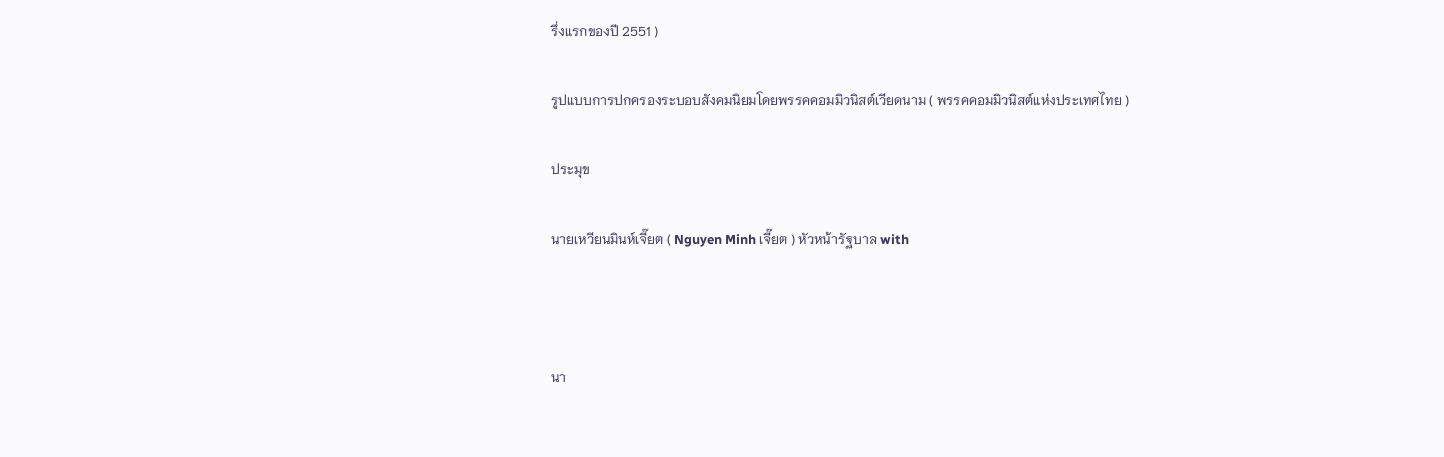รึ่งแรกของปี 2551 )

รูปแบบการปกครองระบอบสังคมนิยมโดยพรรคคอมมิวนิสต์เวียดนาม ( พรรคคอมมิวนิสต์แห่งประเทศไทย )

ประมุข

นายเหวียนมินห์เจี๊ยต ( Nguyen Minh เจี๊ยต ) หัวหน้ารัฐบาล with



นา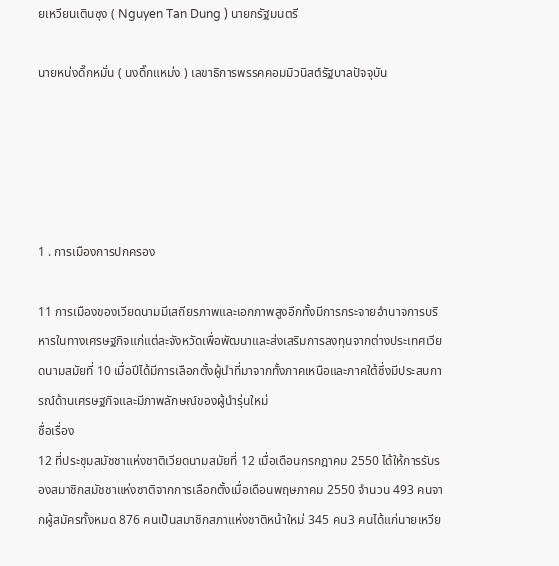ยเหวียนเตินซุง ( Nguyen Tan Dung ) นายกรัฐมนตรี

นายหน่งดึ๊กหมั่น ( นงดึ๊กแหม่ง ) เลขาธิการพรรคคอมมิวนิสต์รัฐบาลปัจจุบัน





1 . การเมืองการปกครอง

11 การเมืองของเวียดนามมีเสถียรภาพและเอกภาพสูงอีกทั้งมีการกระจายอำนาจการบริหารในทางเศรษฐกิจแก่แต่ละจังหวัดเพื่อพัฒนาและส่งเสริมการลงทุนจากต่างประเทศเวียดนามสมัยที่ 10 เมื่อปีได้มีการเลือกตั้งผู้นำที่มาจากทั้งภาคเหนือและภาคใต้ซึ่งมีประสบการณ์ด้านเศรษฐกิจและมีภาพลักษณ์ของผู้นำรุ่นใหม่
ชื่อเรื่อง
12 ที่ประชุมสมัชชาแห่งชาติเวียดนามสมัยที่ 12 เมื่อเดือนกรกฎาคม 2550 ได้ให้การรับรองสมาชิกสมัชชาแห่งชาติจากการเลือกตั้งเมื่อเดือนพฤษภาคม 2550 จำนวน 493 คนจากผู้สมัครทั้งหมด 876 คนเป็นสมาชิกสภาแห่งชาติหน้าใหม่ 345 คน3 คนได้แก่นายเหวีย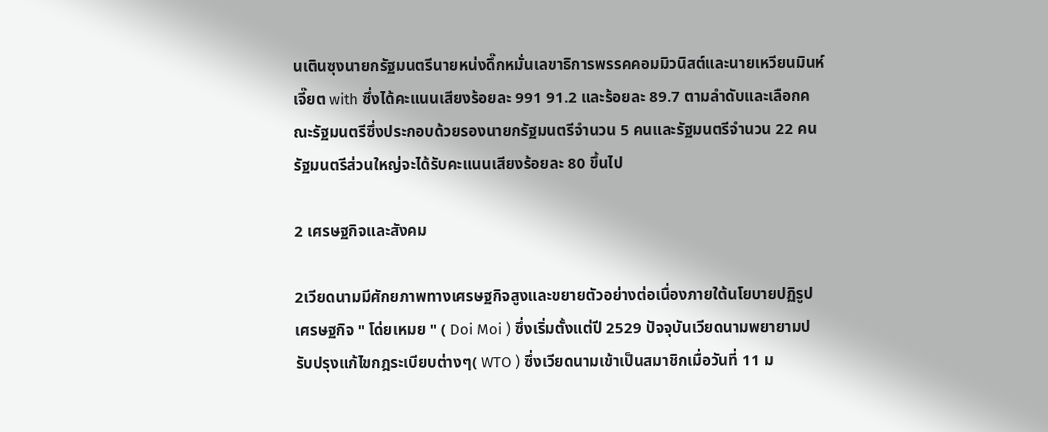นเตินซุงนายกรัฐมนตรีนายหน่งดึ๊กหมั่นเลขาธิการพรรคคอมมิวนิสต์และนายเหวียนมินห์เจี๊ยต with ซึ่งได้คะแนนเสียงร้อยละ 991 91.2 และร้อยละ 89.7 ตามลำดับและเลือกคณะรัฐมนตรีซึ่งประกอบด้วยรองนายกรัฐมนตรีจำนวน 5 คนและรัฐมนตรีจำนวน 22 คนรัฐมนตรีส่วนใหญ่จะได้รับคะแนนเสียงร้อยละ 80 ขึ้นไป

2 เศรษฐกิจและสังคม

2เวียดนามมีศักยภาพทางเศรษฐกิจสูงและขยายตัวอย่างต่อเนื่องภายใต้นโยบายปฏิรูปเศรษฐกิจ " โด่ยเหมย " ( Doi Moi ) ซึ่งเริ่มตั้งแต่ปี 2529 ปัจจุบันเวียดนามพยายามปรับปรุงแก้ไขกฎระเบียบต่างๆ( WTO ) ซึ่งเวียดนามเข้าเป็นสมาชิกเมื่อวันที่ 11 ม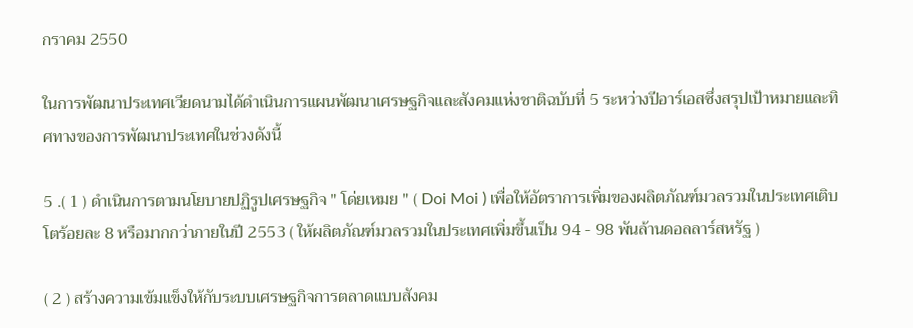กราคม 2550

ในการพัฒนาประเทศเวียดนามได้ดำเนินการแผนพัฒนาเศรษฐกิจและสังคมแห่งชาติฉบับที่ 5 ระหว่างปีอาร์เอสซึ่งสรุปเป้าหมายและทิศทางของการพัฒนาประเทศในช่วงดังนี้

5 .( 1 ) ดำเนินการตามนโยบายปฏิรูปเศรษฐกิจ " โด่ยเหมย " ( Doi Moi ) เพื่อให้อัตราการเพิ่มของผลิตภัณฑ์มวลรวมในประเทศเติบโตร้อยละ 8 หรือมากกว่าภายในปี 2553 ( ให้ผลิตภัณฑ์มวลรวมในประเทศเพิ่มขึ้นเป็น 94 - 98 พันล้านดอลลาร์สหรัฐ )

( 2 ) สร้างความเข้มแข็งให้กับระบบเศรษฐกิจการตลาดแบบสังคม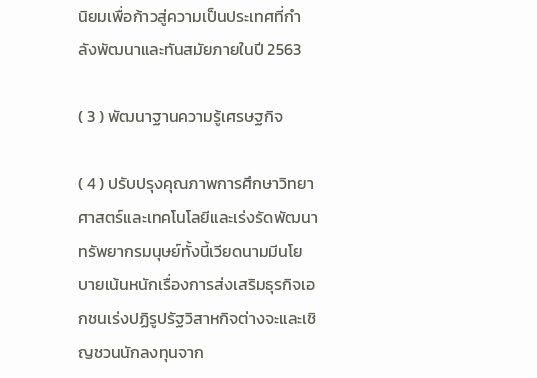นิยมเพื่อก้าวสู่ความเป็นประเทศที่กำลังพัฒนาและทันสมัยภายในปี 2563

( 3 ) พัฒนาฐานความรู้เศรษฐกิจ

( 4 ) ปรับปรุงคุณภาพการศึกษาวิทยาศาสตร์และเทคโนโลยีและเร่งรัดพัฒนาทรัพยากรมนุษย์ทั้งนี้เวียดนามมีนโยบายเน้นหนักเรื่องการส่งเสริมธุรกิจเอกชนเร่งปฏิรูปรัฐวิสาหกิจต่างจะและเชิญชวนนักลงทุนจาก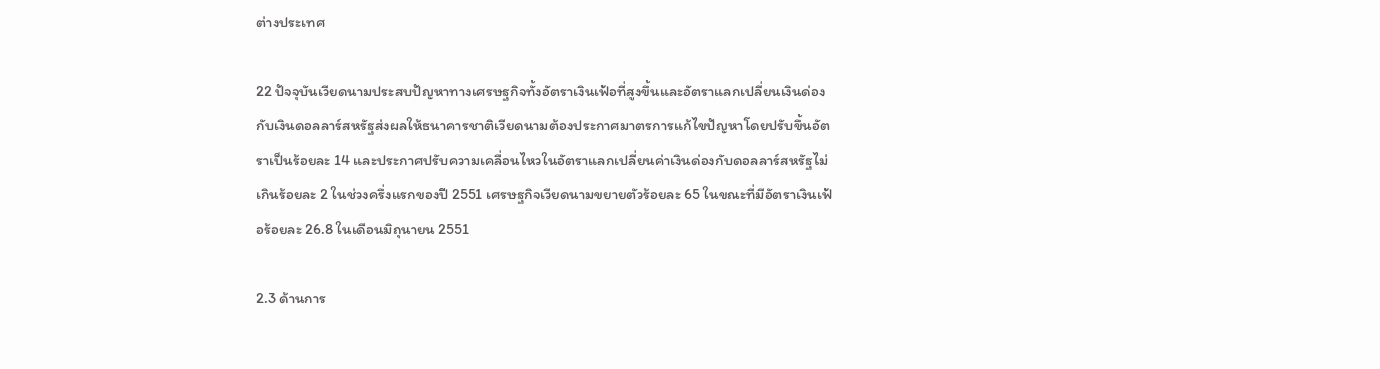ต่างประเทศ

22 ปัจจุบันเวียดนามประสบปัญหาทางเศรษฐกิจทั้งอัตราเงินเฟ้อที่สูงขึ้นและอัตราแลกเปลี่ยนเงินด่องกับเงินดอลลาร์สหรัฐส่งผลให้ธนาคารชาติเวียดนามต้องประกาศมาตรการแก้ไขปัญหาโดยปรับขึ้นอัตราเป็นร้อยละ 14 และประกาศปรับความเคลื่อนไหวในอัตราแลกเปลี่ยนค่าเงินด่องกับดอลลาร์สหรัฐไม่เกินร้อยละ 2 ในช่วงครึ่งแรกของปี 2551 เศรษฐกิจเวียดนามขยายตัวร้อยละ 65 ในขณะที่มีอัตราเงินเฟ้อร้อยละ 26.8 ในเดือนมิถุนายน 2551

2.3 ด้านการ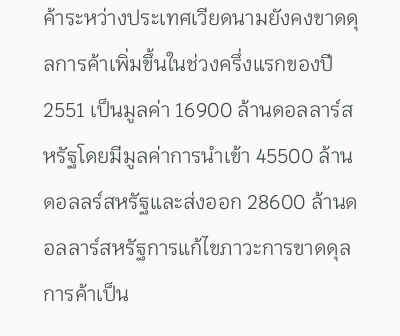ค้าระหว่างประเทศเวียดนามยังคงขาดดุลการค้าเพิ่มขึ้นในช่วงครึ่งแรกของปี 2551 เป็นมูลค่า 16900 ล้านดอลลาร์สหรัฐโดยมีมูลค่าการนำเข้า 45500 ล้านดอลลร์สหรัฐและส่งออก 28600 ล้านดอลลาร์สหรัฐการแก้ไขภาวะการขาดดุลการค้าเป็น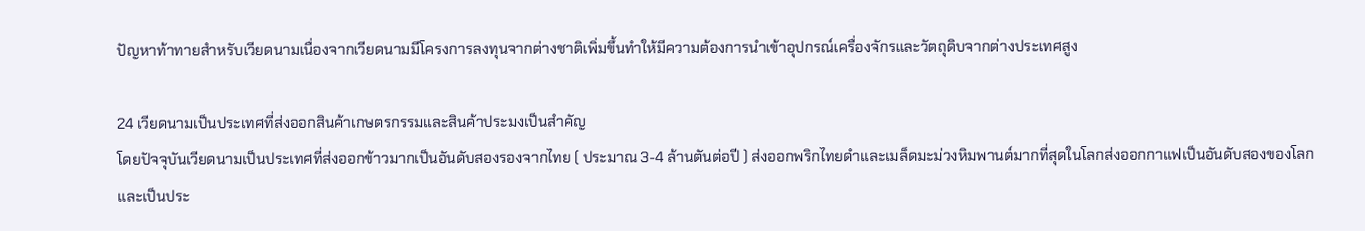ปัญหาท้าทายสำหรับเวียดนามเนื่องจากเวียดนามมีโครงการลงทุนจากต่างชาติเพิ่มขึ้นทำให้มีความต้องการนำเข้าอุปกรณ์เครื่องจักรและวัตถุดิบจากต่างประเทศสูง

24 เวียดนามเป็นประเทศที่ส่งออกสินค้าเกษตรกรรมและสินค้าประมงเป็นสำคัญ
โดยปัจจุบันเวียดนามเป็นประเทศที่ส่งออกข้าวมากเป็นอันดับสองรองจากไทย ( ประมาณ 3-4 ล้านตันต่อปี ) ส่งออกพริกไทยดำและเมล็ดมะม่วงหิมพานต์มากที่สุดในโลกส่งออกกาแฟเป็นอันดับสองของโลกและเป็นประ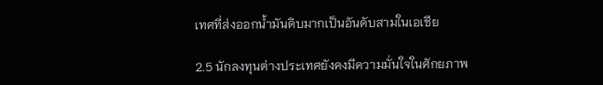เทศที่ส่งออกน้ำมันดิบมากเป็นอันดับสามในเอเชีย

2.5 นักลงทุนต่างประเทศยังคงมีความมั่นใจในศักยภาพ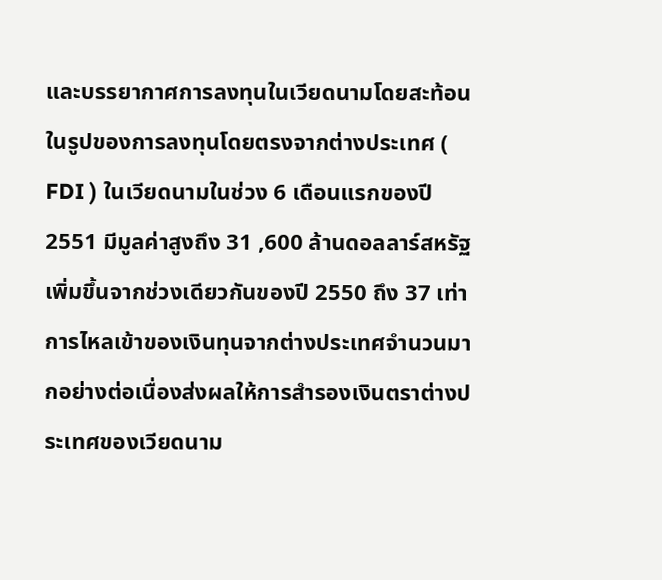และบรรยากาศการลงทุนในเวียดนามโดยสะท้อนในรูปของการลงทุนโดยตรงจากต่างประเทศ ( FDI ) ในเวียดนามในช่วง 6 เดือนแรกของปี 2551 มีมูลค่าสูงถึง 31 ,600 ล้านดอลลาร์สหรัฐเพิ่มขึ้นจากช่วงเดียวกันของปี 2550 ถึง 37 เท่าการไหลเข้าของเงินทุนจากต่างประเทศจำนวนมากอย่างต่อเนื่องส่งผลให้การสำรองเงินตราต่างประเทศของเวียดนาม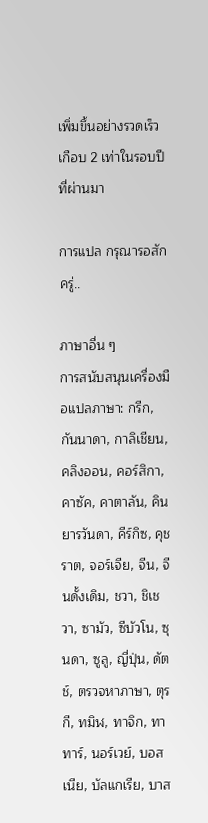เพิ่มขึ้นอย่างรวดเร็วเกือบ 2 เท่าในรอบปีที่ผ่านมา

การแปล กรุณารอสักครู่..

ภาษาอื่น ๆ
การสนับสนุนเครื่องมือแปลภาษา: กรีก, กันนาดา, กาลิเชียน, คลิงออน, คอร์สิกา, คาซัค, คาตาลัน, คินยารวันดา, คีร์กิซ, คุชราต, จอร์เจีย, จีน, จีนดั้งเดิม, ชวา, ชิเชวา, ซามัว, ซีบัวโน, ซุนดา, ซูลู, ญี่ปุ่น, ดัตช์, ตรวจหาภาษา, ตุรกี, ทมิฬ, ทาจิก, ทาทาร์, นอร์เวย์, บอสเนีย, บัลแกเรีย, บาส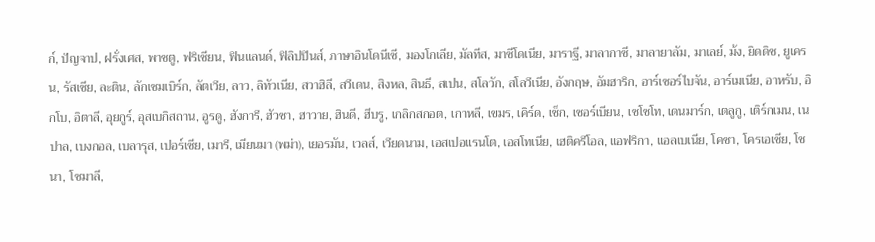ก์, ปัญจาป, ฝรั่งเศส, พาชตู, ฟริเชียน, ฟินแลนด์, ฟิลิปปินส์, ภาษาอินโดนีเซี, มองโกเลีย, มัลทีส, มาซีโดเนีย, มาราฐี, มาลากาซี, มาลายาลัม, มาเลย์, ม้ง, ยิดดิช, ยูเครน, รัสเซีย, ละติน, ลักเซมเบิร์ก, ลัตเวีย, ลาว, ลิทัวเนีย, สวาฮิลี, สวีเดน, สิงหล, สินธี, สเปน, สโลวัก, สโลวีเนีย, อังกฤษ, อัมฮาริก, อาร์เซอร์ไบจัน, อาร์เมเนีย, อาหรับ, อิกโบ, อิตาลี, อุยกูร์, อุสเบกิสถาน, อูรดู, ฮังการี, ฮัวซา, ฮาวาย, ฮินดี, ฮีบรู, เกลิกสกอต, เกาหลี, เขมร, เคิร์ด, เช็ก, เซอร์เบียน, เซโซโท, เดนมาร์ก, เตลูกู, เติร์กเมน, เนปาล, เบงกอล, เบลารุส, เปอร์เซีย, เมารี, เมียนมา (พม่า), เยอรมัน, เวลส์, เวียดนาม, เอสเปอแรนโต, เอสโทเนีย, เฮติครีโอล, แอฟริกา, แอลเบเนีย, โคซา, โครเอเชีย, โชนา, โซมาลี,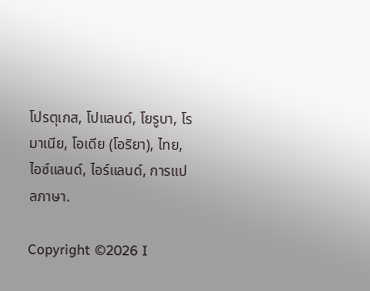โปรตุเกส, โปแลนด์, โยรูบา, โรมาเนีย, โอเดีย (โอริยา), ไทย, ไอซ์แลนด์, ไอร์แลนด์, การแปลภาษา.

Copyright ©2026 I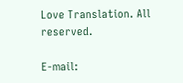Love Translation. All reserved.

E-mail: